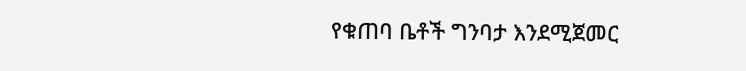የቁጠባ ቤቶች ግንባታ እንደሚጀመር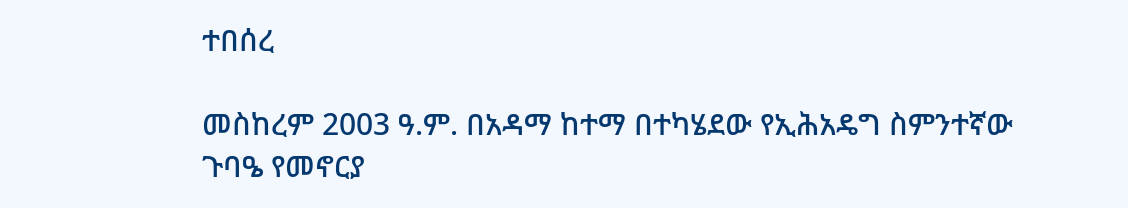ተበሰረ

መስከረም 2003 ዓ.ም. በአዳማ ከተማ በተካሄደው የኢሕአዴግ ስምንተኛው ጉባዔ የመኖርያ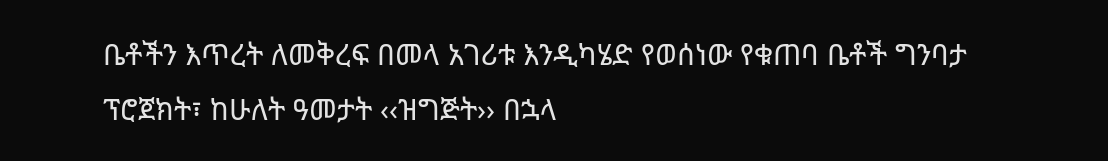ቤቶችን እጥረት ለመቅረፍ በመላ አገሪቱ እንዲካሄድ የወሰነው የቁጠባ ቤቶች ግንባታ ፕሮጀክት፣ ከሁለት ዓመታት ‹‹ዝግጅት›› በኋላ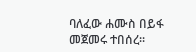ባለፈው ሐሙስ በይፋ መጀመሩ ተበሰረ፡፡